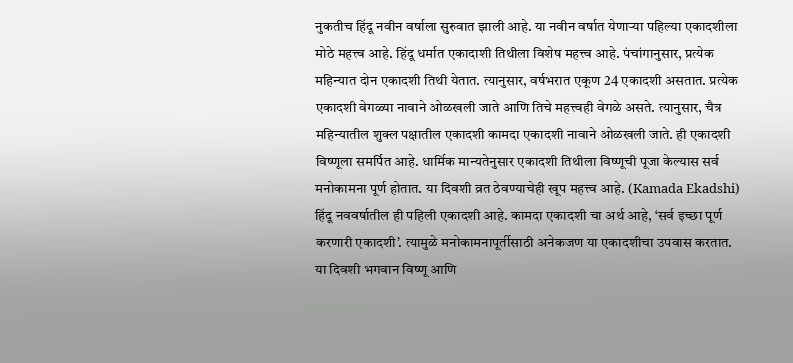नुकतीच हिंदू नवीन वर्षाला सुरुवात झाली आहे. या नवीन वर्षात येणाऱ्या पहिल्या एकादशीला मोठे महत्त्व आहे. हिंदू धर्मात एकादाशी तिथीला विशेष महत्त्व आहे. पंचांगानुसार, प्रत्येक महिन्यात दोन एकादशी तिथी येतात. त्यानुसार, वर्षभरात एकूण 24 एकादशी असतात. प्रत्येक एकादशी वेगळ्या नावाने ओळखली जाते आणि तिचे महत्त्वही वेगळे असते. त्यानुसार, चैत्र महिन्यातील शुक्ल पक्षातील एकादशी कामदा एकादशी नावाने ओळखली जाते. ही एकादशी विष्णूला समर्पित आहे. धार्मिक मान्यतेनुसार एकादशी तिथीला विष्णूची पूजा केल्यास सर्व मनोकामना पूर्ण होतात. या दिवशी व्रत ठेवण्याचेही खूप महत्त्व आहे. (Kamada Ekadshi)
हिंदू नववर्षातील ही पहिली एकादशी आहे. कामदा एकादशी चा अर्थ आहे, ‘सर्व इच्छा पूर्ण करणारी एकादशी’. त्यामुळे मनोकामनापूर्तीसाठी अनेकजण या एकादशीचा उपवास करतात. या दिवशी भगवान विष्णू आणि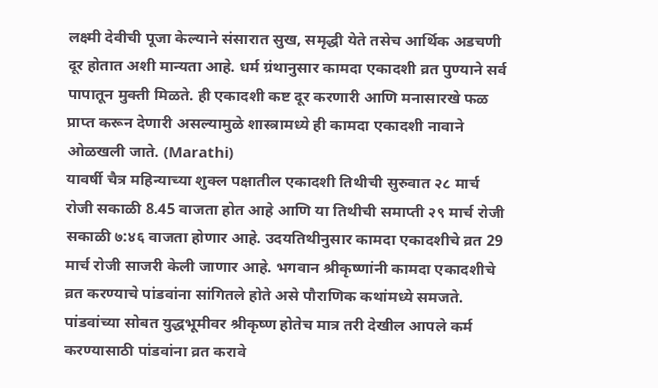लक्ष्मी देवीची पूजा केल्याने संसारात सुख, समृद्धी येते तसेच आर्थिक अडचणी दूर होतात अशी मान्यता आहे. धर्म ग्रंथानुसार कामदा एकादशी व्रत पुण्याने सर्व पापातून मुक्ती मिळते. ही एकादशी कष्ट दूर करणारी आणि मनासारखे फळ प्राप्त करून देणारी असल्यामुळे शास्त्रामध्ये ही कामदा एकादशी नावाने ओळखली जाते. (Marathi)
यावर्षी चैत्र महिन्याच्या शुक्ल पक्षातील एकादशी तिथीची सुरुवात २८ मार्च रोजी सकाळी 8.45 वाजता होत आहे आणि या तिथीची समाप्ती २९ मार्च रोजी सकाळी ७:४६ वाजता होणार आहे. उदयतिथीनुसार कामदा एकादशीचे व्रत 29 मार्च रोजी साजरी केली जाणार आहे. भगवान श्रीकृष्णांनी कामदा एकादशीचे व्रत करण्याचे पांडवांना सांगितले होते असे पौराणिक कथांमध्ये समजते. पांडवांच्या सोबत युद्धभूमीवर श्रीकृष्ण होतेच मात्र तरी देखील आपले कर्म करण्यासाठी पांडवांना व्रत करावे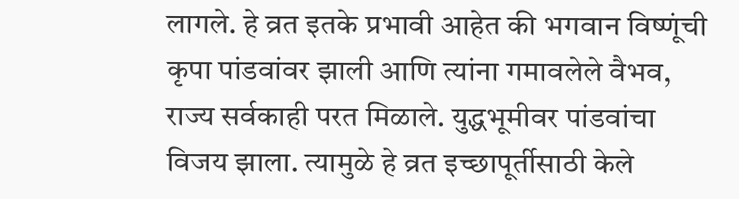लागले. हे व्रत इतके प्रभावी आहेत की भगवान विष्णूंची कृपा पांडवांवर झाली आणि त्यांना गमावलेले वैभव, राज्य सर्वकाही परत मिळाले. युद्धभूमीवर पांडवांचा विजय झाला. त्यामुळे हे व्रत इच्छापूर्तीसाठी केले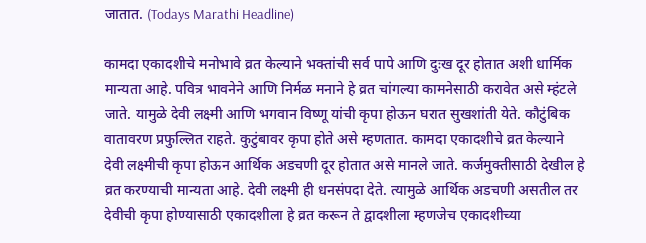जातात. (Todays Marathi Headline)

कामदा एकादशीचे मनोभावे व्रत केल्याने भक्तांची सर्व पापे आणि दुःख दूर होतात अशी धार्मिक मान्यता आहे. पवित्र भावनेने आणि निर्मळ मनाने हे व्रत चांगल्या कामनेसाठी करावेत असे म्हंटले जाते. यामुळे देवी लक्ष्मी आणि भगवान विष्णू यांची कृपा होऊन घरात सुखशांती येते. कौटुंबिक वातावरण प्रफुल्लित राहते. कुटुंबावर कृपा होते असे म्हणतात. कामदा एकादशीचे व्रत केल्याने देवी लक्ष्मीची कृपा होऊन आर्थिक अडचणी दूर होतात असे मानले जाते. कर्जमुक्तीसाठी देखील हे व्रत करण्याची मान्यता आहे. देवी लक्ष्मी ही धनसंपदा देते. त्यामुळे आर्थिक अडचणी असतील तर देवीची कृपा होण्यासाठी एकादशीला हे व्रत करून ते द्वादशीला म्हणजेच एकादशीच्या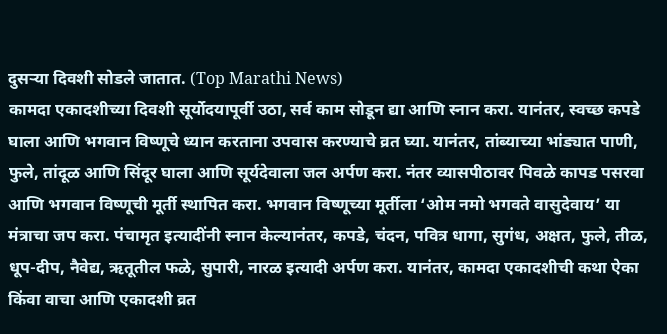दुसऱ्या दिवशी सोडले जातात. (Top Marathi News)
कामदा एकादशीच्या दिवशी सूर्योदयापूर्वी उठा, सर्व काम सोडून द्या आणि स्नान करा. यानंतर, स्वच्छ कपडे घाला आणि भगवान विष्णूचे ध्यान करताना उपवास करण्याचे व्रत घ्या. यानंतर, तांब्याच्या भांड्यात पाणी, फुले, तांदूळ आणि सिंदूर घाला आणि सूर्यदेवाला जल अर्पण करा. नंतर व्यासपीठावर पिवळे कापड पसरवा आणि भगवान विष्णूची मूर्ती स्थापित करा. भगवान विष्णूच्या मूर्तीला ‘ओम नमो भगवते वासुदेवाय’ या मंत्राचा जप करा. पंचामृत इत्यादींनी स्नान केल्यानंतर, कपडे, चंदन, पवित्र धागा, सुगंध, अक्षत, फुले, तीळ, धूप-दीप, नैवेद्य, ऋतूतील फळे, सुपारी, नारळ इत्यादी अर्पण करा. यानंतर, कामदा एकादशीची कथा ऐका किंवा वाचा आणि एकादशी व्रत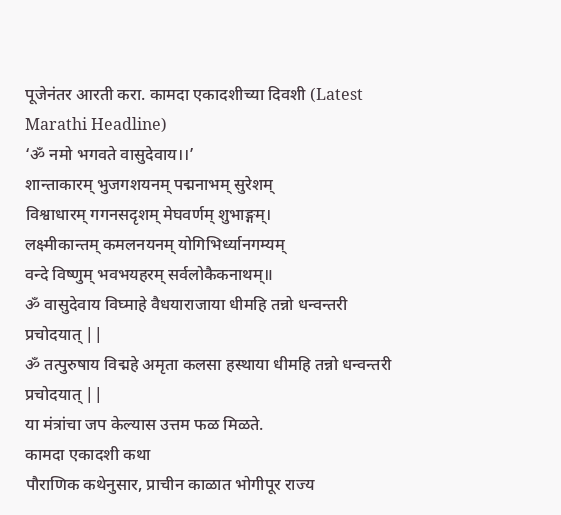पूजेनंतर आरती करा. कामदा एकादशीच्या दिवशी (Latest Marathi Headline)
‘ॐ नमो भगवते वासुदेवाय।।’
शान्ताकारम् भुजगशयनम् पद्मनाभम् सुरेशम्
विश्वाधारम् गगनसदृशम् मेघवर्णम् शुभाङ्गम्।
लक्ष्मीकान्तम् कमलनयनम् योगिभिर्ध्यानगम्यम्
वन्दे विष्णुम् भवभयहरम् सर्वलोकैकनाथम्॥
ॐ वासुदेवाय विघ्माहे वैधयाराजाया धीमहि तन्नो धन्वन्तरी प्रचोदयात् ||
ॐ तत्पुरुषाय विद्महे अमृता कलसा हस्थाया धीमहि तन्नो धन्वन्तरी प्रचोदयात् ||
या मंत्रांचा जप केल्यास उत्तम फळ मिळते.
कामदा एकादशी कथा
पौराणिक कथेनुसार, प्राचीन काळात भोगीपूर राज्य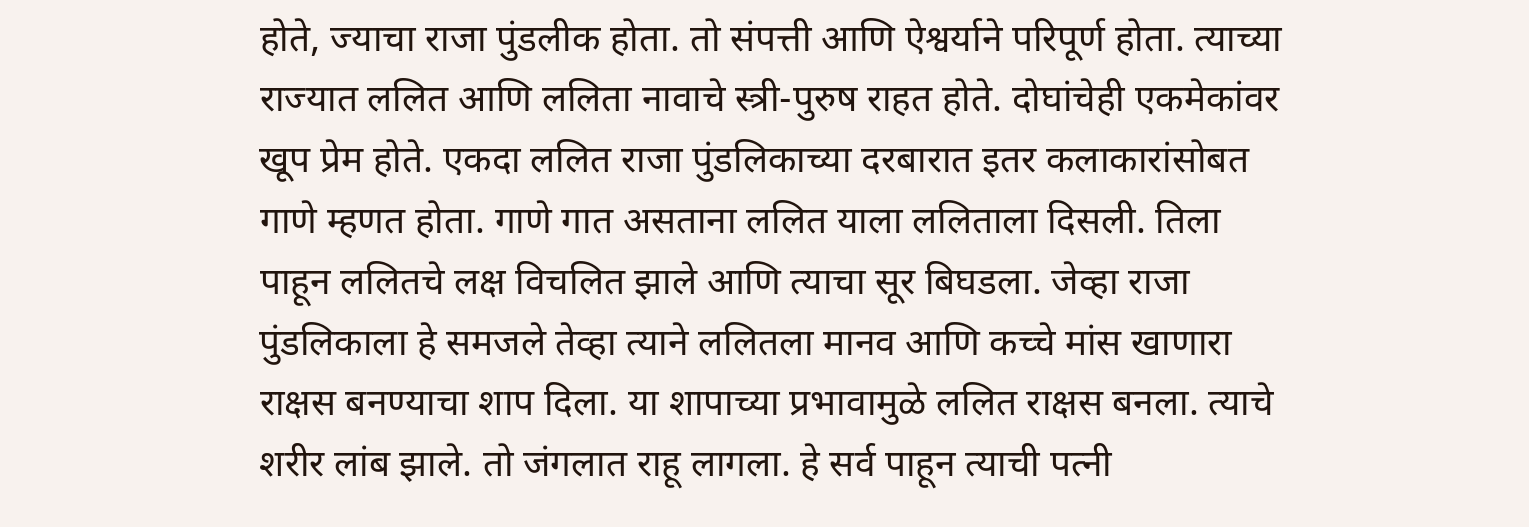होते, ज्याचा राजा पुंडलीक होता. तो संपत्ती आणि ऐश्वर्याने परिपूर्ण होता. त्याच्या राज्यात ललित आणि ललिता नावाचे स्त्री-पुरुष राहत होते. दोघांचेही एकमेकांवर खूप प्रेम होते. एकदा ललित राजा पुंडलिकाच्या दरबारात इतर कलाकारांसोबत गाणे म्हणत होता. गाणे गात असताना ललित याला ललिताला दिसली. तिला पाहून ललितचे लक्ष विचलित झाले आणि त्याचा सूर बिघडला. जेव्हा राजा पुंडलिकाला हे समजले तेव्हा त्याने ललितला मानव आणि कच्चे मांस खाणारा राक्षस बनण्याचा शाप दिला. या शापाच्या प्रभावामुळे ललित राक्षस बनला. त्याचे शरीर लांब झाले. तो जंगलात राहू लागला. हे सर्व पाहून त्याची पत्नी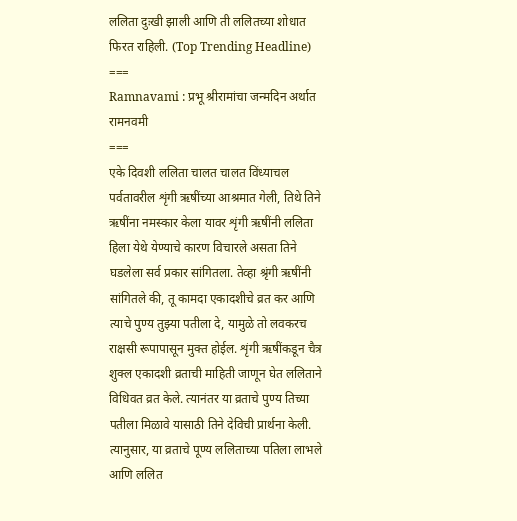ललिता दुःखी झाली आणि ती ललितच्या शोधात फिरत राहिली. (Top Trending Headline)
===
Ramnavami : प्रभू श्रीरामांचा जन्मदिन अर्थात रामनवमी
===
एके दिवशी ललिता चालत चालत विंध्याचल पर्वतावरील शृंगी ऋषींच्या आश्रमात गेली, तिथे तिने ऋषींना नमस्कार केला यावर शृंगी ऋषींनी ललिता हिला येथे येण्याचे कारण विचारले असता तिने घडलेला सर्व प्रकार सांगितला. तेव्हा श्रृंगी ऋषींनी सांगितले की, तू कामदा एकादशीचे व्रत कर आणि त्याचे पुण्य तुझ्या पतीला दे, यामुळे तो लवकरच राक्षसी रूपापासून मुक्त होईल. शृंगी ऋषींकडून चैत्र शुक्ल एकादशी व्रताची माहिती जाणून घेत ललिताने विधिवत व्रत केले. त्यानंतर या व्रताचे पुण्य तिच्या पतीला मिळावे यासाठी तिने देविची प्रार्थना केली. त्यानुसार, या व्रताचे पूण्य ललिताच्या पतिला लाभले आणि ललित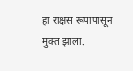हा राक्षस रूपापासून मुक्त झाला.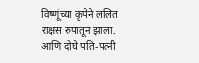विष्णूंच्या कृपेने ललित राक्षस रुपातून झाला. आणि दोघे पति-पत्नी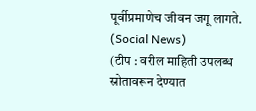पूर्वीप्रमाणेच जीवन जगू लागते. (Social News)
(टीप : वरील माहिती उपलब्ध स्रोतावरून देण्यात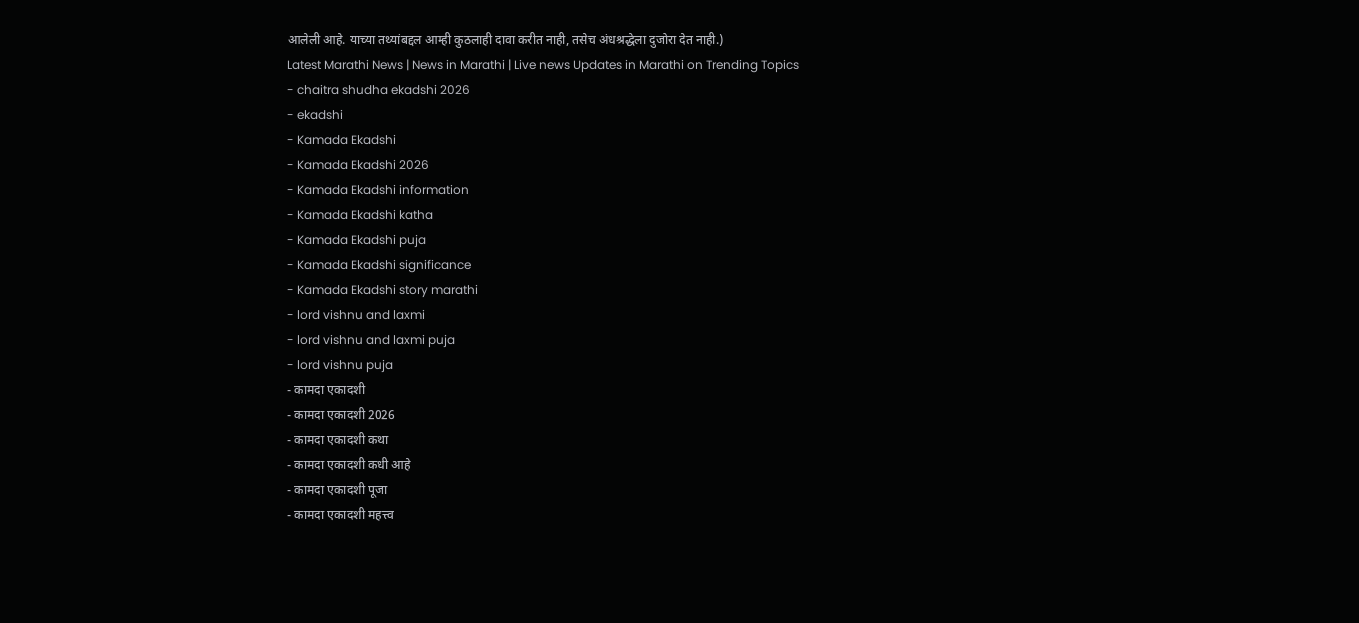आलेली आहे. याच्या तथ्यांबद्दल आम्ही कुठलाही दावा करीत नाही, तसेच अंधश्रद्धेला दुजोरा देत नाही.)
Latest Marathi News | News in Marathi | Live news Updates in Marathi on Trending Topics
- chaitra shudha ekadshi 2026
- ekadshi
- Kamada Ekadshi
- Kamada Ekadshi 2026
- Kamada Ekadshi information
- Kamada Ekadshi katha
- Kamada Ekadshi puja
- Kamada Ekadshi significance
- Kamada Ekadshi story marathi
- lord vishnu and laxmi
- lord vishnu and laxmi puja
- lord vishnu puja
- कामदा एकादशी
- कामदा एकादशी 2026
- कामदा एकादशी कथा
- कामदा एकादशी कधी आहे
- कामदा एकादशी पूजा
- कामदा एकादशी महत्त्व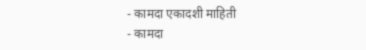- कामदा एकादशी माहिती
- कामदा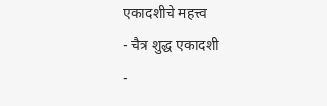एकादशीचे महत्त्व
- चैत्र शुद्ध एकादशी
-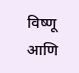विष्णू आणि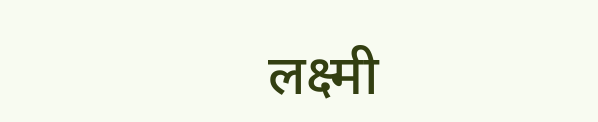लक्ष्मी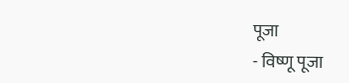पूजा
- विष्णू पूजा